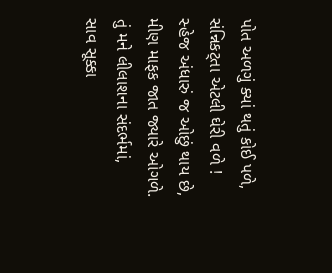પોત અળગું ક્યાં થતું કોઈ પળે,
સંન્નિકટ્તા એટલી ઘેરી વળે !
સ્હેજ અંધારું જ ઓછું થાય છે,
મીણ માફક જાત જ્યારે ઓગળે.
તું મને લીલાશના સંદર્ભમાં,
સાવ સૂક્કા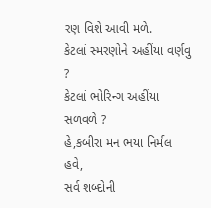રણ વિશે આવી મળે.
કેટલાં સ્મરણોને અહીંયા વર્ણવુ ?
કેટલાં ભોરિન્ગ અહીંયા સળવળે ?
હે,કબીરા મન ભયા નિર્મલ હવે,
સર્વ શબ્દોની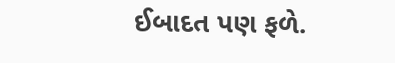ઈબાદત પણ ફળે.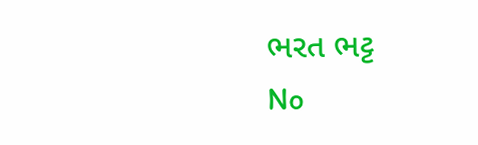ભરત ભટ્ટ
No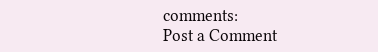comments:
Post a Comment